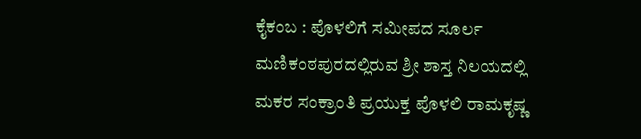ಕೈಕಂಬ : ಪೊಳಲಿಗೆ ಸಮೀಪದ ಸೂರ್ಲ ಮಣಿಕಂಠಪುರದಲ್ಲಿರುವ ಶ್ರೀ ಶಾಸ್ತ ನಿಲಯದಲ್ಲಿ ಮಕರ ಸಂಕ್ರಾಂತಿ ಪ್ರಯುಕ್ತ ಪೊಳಲಿ ರಾಮಕೃಷ್ಣ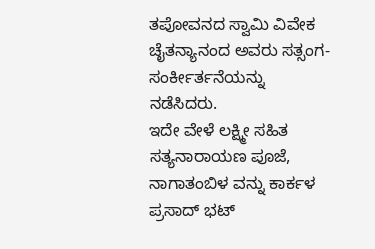ತಪೋವನದ ಸ್ವಾಮಿ ವಿವೇಕ ಚೈತನ್ಯಾನಂದ ಅವರು ಸತ್ಸಂಗ-ಸಂರ್ಕೀರ್ತನೆಯನ್ನು ನಡೆಸಿದರು.
ಇದೇ ವೇಳೆ ಲಕ್ಷ್ಮೀ ಸಹಿತ ಸತ್ಯನಾರಾಯಣ ಪೂಜೆ, ನಾಗಾತಂಬಿಳ ವನ್ನು ಕಾರ್ಕಳ ಪ್ರಸಾದ್ ಭಟ್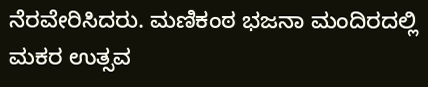ನೆರವೇರಿಸಿದರು. ಮಣಿಕಂಠ ಭಜನಾ ಮಂದಿರದಲ್ಲಿ ಮಕರ ಉತ್ಸವ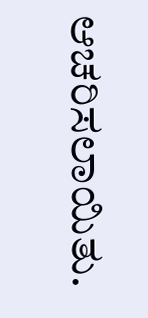ಆಚರಿಸಲಾಯಿತು.